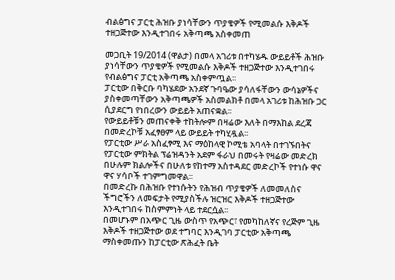ብልፅግና ፓርቲ ሕዝቡ ያነሳቸውን ጥያቄዎች የሚመልሱ እቅዶች ተዘጋጅተው እንዲተገበሩ አቅጣጫ አስቀመጠ

መጋቢት 19/2014 (ዋልታ) በመላ አገሪቱ በተካሄዱ ውይይቶች ሕዝቡ ያነሳቸውን ጥያቄዎች የሚመልሱ እቅዶች ተዘጋጅተው እንዲተገበሩ የብልፅግና ፓርቲ አቅጣጫ አስቀምጧል፡፡
ፓርቲው በቅርቡ ባካሄደው አንደኛ ጉባዔው ያሳለፋቸውን ውሳኔዎችና ያስቀመጣቸውን አቅጣጫዎች አስመልክቶ በመላ አገሪቱ ከሕዝቡ ጋር ሲያደርግ የነበረውን ውይይት አጠናቋል፡፡
የውይይቶቹን መጠናቀቅ ተከትሎም በዛሬው እለት በማእከል ደረጃ በመድረኮቹ አፈፃፀም ላይ ውይይት ተካሂዷል፡፡
የፓርቲው ሥራ አስፈፃሚ እና ማዕከላዊ ኮሚቴ አባላት በተገኙበትና የፓርቲው ምክትል ፕሬዝዳንት አደም ፋራህ በመሩት የዛሬው መድረክ በሁሉም ክልሎችና በሁለቱ የከተማ አስተዳደር መድረኮች የተነሱ ዋና ዋና ሃሳቦች ተገምግመዋል፡፡
በመድረኩ በሕዝቡ የተነሱትን የሕዝብ ጥያቄዎች ለመመለስና ችግሮችን ለመፍታት የሚያስችሉ ዝርዝር እቅዶች ተዘጋጅተው እንዲተገበሩ ከስምምነት ላይ ተደርሷል፡፡
በመሆኑም በአጭር ጊዜ ውስጥ የአጭር፣ የመካከለኛና የረጅም ጊዜ እቅዶች ተዘጋጅተው ወደ ተግባር እንዲገባ ፓርቲው አቅጣጫ ማስቀመጡን ከፓርቲው ጽሕፈት ቤት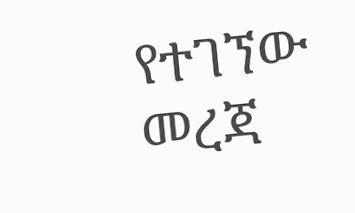የተገኘው መረጃ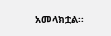አመላክቷል፡፡